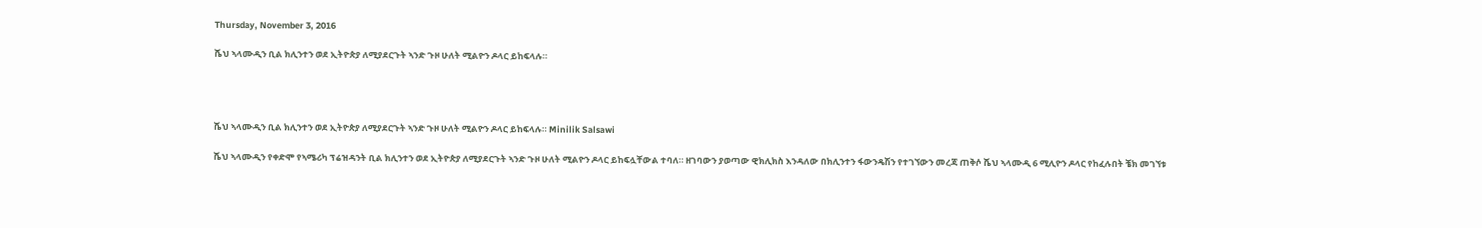Thursday, November 3, 2016

ሼህ ኣላሙዲን ቢል ክሊንተን ወደ ኢትዮጵያ ለሚያደርጉት ኣንድ ጉዞ ሁለት ሚልዮን ዶላር ይከፍላሉ።




ሼህ ኣላሙዲን ቢል ክሊንተን ወደ ኢትዮጵያ ለሚያደርጉት ኣንድ ጉዞ ሁለት ሚልዮን ዶላር ይከፍላሉ። Minilik Salsawi

ሼህ ኣላሙዲን የቀድሞ የኣሜሪካ ፕሬዝዳንት ቢል ክሊንተን ወደ ኢትዮጵያ ለሚያደርጉት ኣንድ ጉዞ ሁለት ሚልዮን ዶላር ይከፍሏቸውል ተባለ። ዘገባውን ያወጣው ዊክሊክስ እንዳለው በክሊንተን ፋውንዴሽን የተገኘውን መረጃ ጠቅሶ ሼህ ኣላሙዲ 6 ሚሊዮን ዶላር የከፈሉበት ቼክ መገኘቱ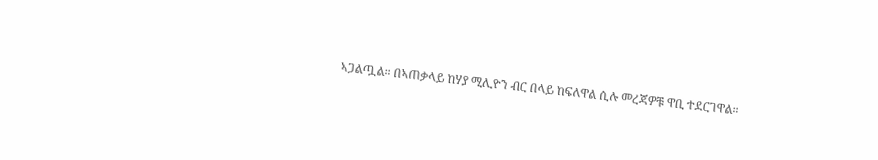ኣጋልጧል። በኣጠቃላይ ከሃያ ሚሊዮን ብር በላይ ከፍለዋል ሲሉ መረጃዎቹ ዋቢ ተደርገዋል።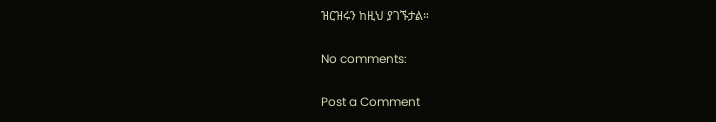ዝርዝሩን ከዚህ ያገኙታል።

No comments:

Post a Comment